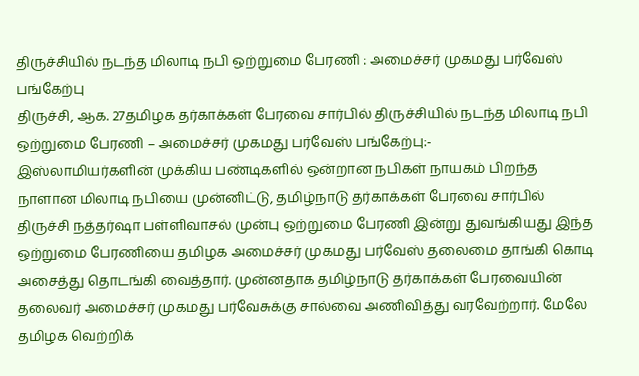திருச்சியில் நடந்த மிலாடி நபி ஒற்றுமை பேரணி : அமைச்சர் முகமது பர்வேஸ் பங்கேற்பு
திருச்சி, ஆக. 27தமிழக தர்காக்கள் பேரவை சார்பில் திருச்சியில் நடந்த மிலாடி நபி ஒற்றுமை பேரணி – அமைச்சர் முகமது பர்வேஸ் பங்கேற்பு:-
இஸ்லாமியர்களின் முக்கிய பண்டிகளில் ஒன்றான நபிகள் நாயகம் பிறந்த நாளான மிலாடி நபியை முன்னிட்டு, தமிழ்நாடு தர்காக்கள் பேரவை சார்பில் திருச்சி நத்தர்ஷா பள்ளிவாசல் முன்பு ஒற்றுமை பேரணி இன்று துவங்கியது இந்த ஒற்றுமை பேரணியை தமிழக அமைச்சர் முகமது பர்வேஸ் தலைமை தாங்கி கொடி அசைத்து தொடங்கி வைத்தார். முன்னதாக தமிழ்நாடு தர்காக்கள் பேரவையின் தலைவர் அமைச்சர் முகமது பர்வேசுக்கு சால்வை அணிவித்து வரவேற்றார். மேலே தமிழக வெற்றிக்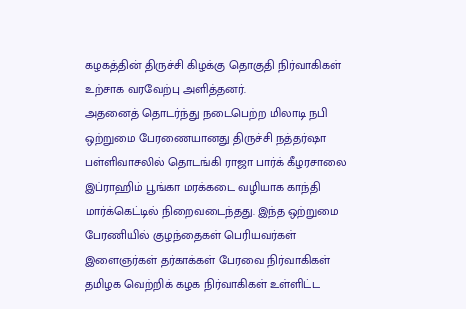கழகத்தின் திருச்சி கிழக்கு தொகுதி நிர்வாகிகள் உற்சாக வரவேற்பு அளித்தனர்.
அதனைத் தொடர்ந்து நடைபெற்ற மிலாடி நபி ஒற்றுமை பேரணையானது திருச்சி நத்தர்ஷா பள்ளிவாசலில் தொடங்கி ராஜா பார்க் கீழரசாலை இப்ராஹிம் பூங்கா மரக்கடை வழியாக காந்தி மார்க்கெட்டில் நிறைவடைந்தது. இந்த ஒற்றுமை பேரணியில் குழந்தைகள் பெரியவர்கள் இளைஞர்கள் தர்காக்கள் பேரவை நிர்வாகிகள் தமிழக வெற்றிக் கழக நிர்வாகிகள் உள்ளிட்ட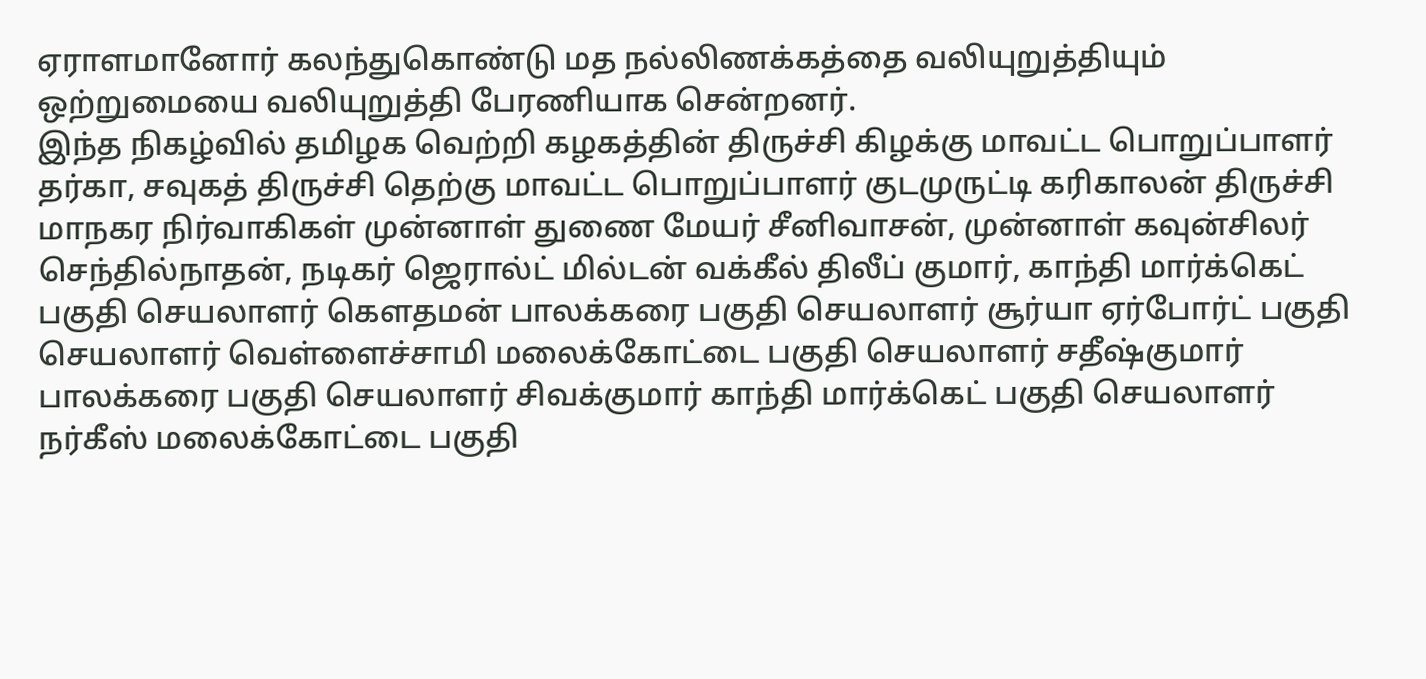ஏராளமானோர் கலந்துகொண்டு மத நல்லிணக்கத்தை வலியுறுத்தியும் ஒற்றுமையை வலியுறுத்தி பேரணியாக சென்றனர்.
இந்த நிகழ்வில் தமிழக வெற்றி கழகத்தின் திருச்சி கிழக்கு மாவட்ட பொறுப்பாளர் தர்கா, சவுகத் திருச்சி தெற்கு மாவட்ட பொறுப்பாளர் குடமுருட்டி கரிகாலன் திருச்சி மாநகர நிர்வாகிகள் முன்னாள் துணை மேயர் சீனிவாசன், முன்னாள் கவுன்சிலர் செந்தில்நாதன், நடிகர் ஜெரால்ட் மில்டன் வக்கீல் திலீப் குமார், காந்தி மார்க்கெட் பகுதி செயலாளர் கௌதமன் பாலக்கரை பகுதி செயலாளர் சூர்யா ஏர்போர்ட் பகுதி செயலாளர் வெள்ளைச்சாமி மலைக்கோட்டை பகுதி செயலாளர் சதீஷ்குமார் பாலக்கரை பகுதி செயலாளர் சிவக்குமார் காந்தி மார்க்கெட் பகுதி செயலாளர் நர்கீஸ் மலைக்கோட்டை பகுதி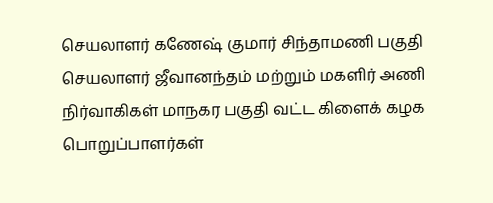செயலாளர் கணேஷ் குமார் சிந்தாமணி பகுதி செயலாளர் ஜீவானந்தம் மற்றும் மகளிர் அணி நிர்வாகிகள் மாநகர பகுதி வட்ட கிளைக் கழக பொறுப்பாளர்கள்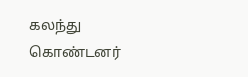கலந்து கொண்டனர்